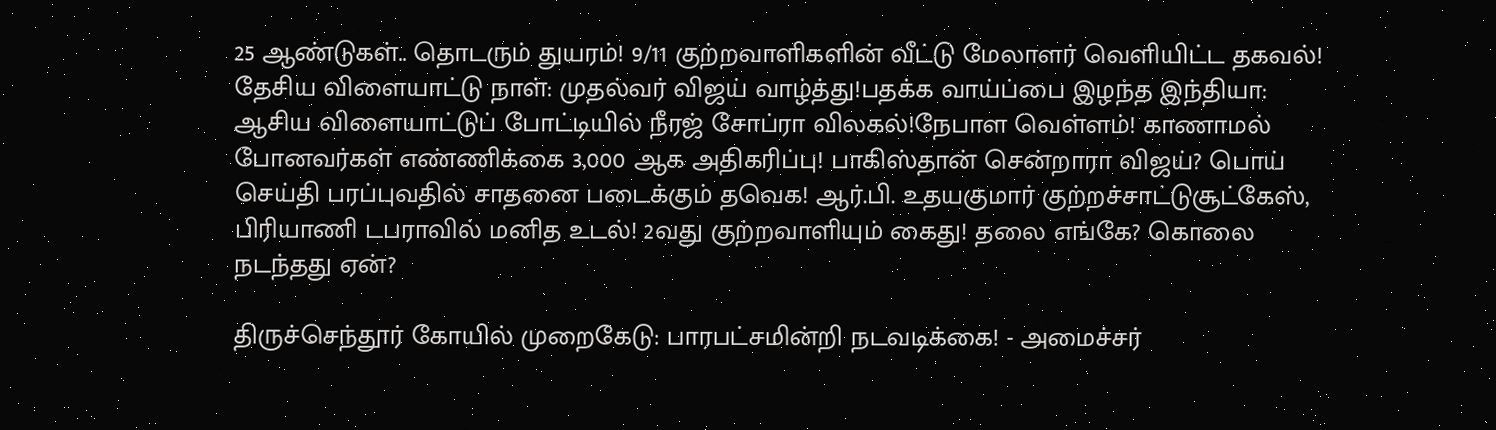25 ஆண்டுகள்.. தொடரும் துயரம்! 9/11 குற்றவாளிகளின் வீட்டு மேலாளர் வெளியிட்ட தகவல்! தேசிய விளையாட்டு நாள்: முதல்வர் விஜய் வாழ்த்து!பதக்க வாய்ப்பை இழந்த இந்தியா: ஆசிய விளையாட்டுப் போட்டியில் நீரஜ் சோப்ரா விலகல்!நேபாள வெள்ளம்! காணாமல் போனவர்கள் எண்ணிக்கை 3,000 ஆக அதிகரிப்பு! பாகிஸ்தான் சென்றாரா விஜய்? பொய் செய்தி பரப்புவதில் சாதனை படைக்கும் தவெக! ஆர்.பி. உதயகுமார் குற்றச்சாட்டுசூட்கேஸ், பிரியாணி டபராவில் மனித உடல்! 2வது குற்றவாளியும் கைது! தலை எங்கே? கொலை நடந்தது ஏன்?

திருச்செந்தூர் கோயில் முறைகேடு: பாரபட்சமின்றி நடவடிக்கை! - அமைச்சர்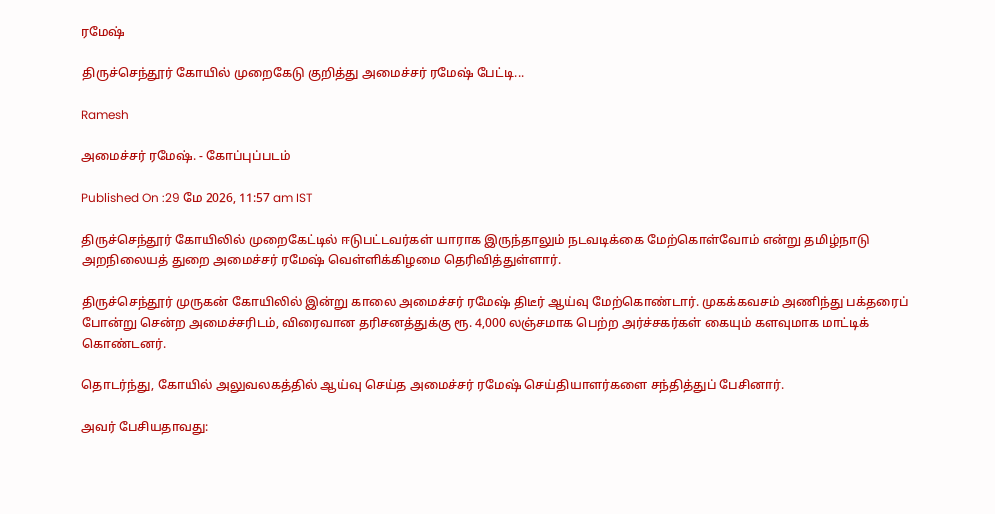ரமேஷ்

திருச்செந்தூர் கோயில் முறைகேடு குறித்து அமைச்சர் ரமேஷ் பேட்டி...

Ramesh

அமைச்சர் ரமேஷ். - கோப்புப்படம்

Published On :29 மே 2026, 11:57 am IST

திருச்செந்தூர் கோயிலில் முறைகேட்டில் ஈடுபட்டவர்கள் யாராக இருந்தாலும் நடவடிக்கை மேற்கொள்வோம் என்று தமிழ்நாடு அறநிலையத் துறை அமைச்சர் ரமேஷ் வெள்ளிக்கிழமை தெரிவித்துள்ளார்.

திருச்செந்தூர் முருகன் கோயிலில் இன்று காலை அமைச்சர் ரமேஷ் திடீர் ஆய்வு மேற்கொண்டார். முகக்கவசம் அணிந்து பக்தரைப் போன்று சென்ற அமைச்சரிடம், விரைவான தரிசனத்துக்கு ரூ. 4,000 லஞ்சமாக பெற்ற அர்ச்சகர்கள் கையும் களவுமாக மாட்டிக் கொண்டனர்.

தொடர்ந்து, கோயில் அலுவலகத்தில் ஆய்வு செய்த அமைச்சர் ரமேஷ் செய்தியாளர்களை சந்தித்துப் பேசினார்.

அவர் பேசியதாவது: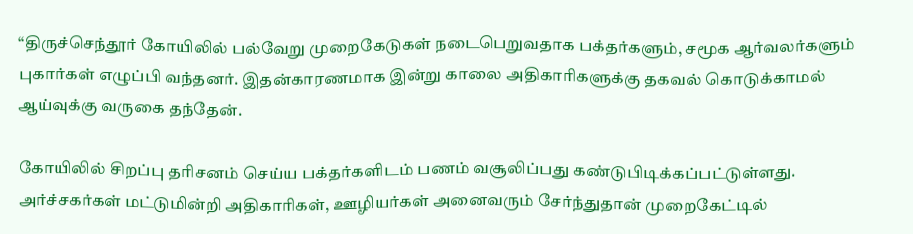“திருச்செந்தூர் கோயிலில் பல்வேறு முறைகேடுகள் நடைபெறுவதாக பக்தர்களும், சமூக ஆர்வலர்களும் புகார்கள் எழுப்பி வந்தனர். இதன்காரணமாக இன்று காலை அதிகாரிகளுக்கு தகவல் கொடுக்காமல் ஆய்வுக்கு வருகை தந்தேன்.

கோயிலில் சிறப்பு தரிசனம் செய்ய பக்தர்களிடம் பணம் வசூலிப்பது கண்டுபிடிக்கப்பட்டுள்ளது. அர்ச்சகர்கள் மட்டுமின்றி அதிகாரிகள், ஊழியர்கள் அனைவரும் சேர்ந்துதான் முறைகேட்டில்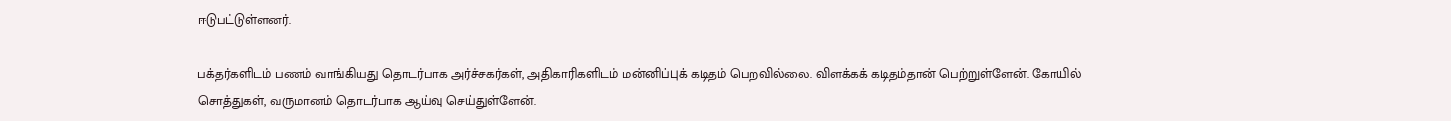ஈடுபட்டுள்ளனர்.

பக்தர்களிடம் பணம் வாங்கியது தொடர்பாக அர்ச்சகர்கள், அதிகாரிகளிடம் மன்னிப்புக் கடிதம் பெறவில்லை. விளக்கக் கடிதம்தான் பெற்றுள்ளேன். கோயில் சொத்துகள், வருமானம் தொடர்பாக ஆய்வு செய்துள்ளேன்.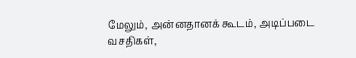மேலும், அன்னதானக் கூடம், அடிப்படை வசதிகள்,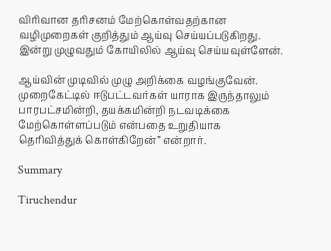விரிவான தரிசனம் மேற்கொள்வதற்கான வழிமுறைகள் குறித்தும் ஆய்வு செய்யப்படுகிறது. இன்று முழுவதும் கோயிலில் ஆய்வு செய்யவுள்ளேன்.

ஆய்வின் முடிவில் முழு அறிக்கை வழங்குவேன். முறைகேட்டில் ஈடுபட்டவர்கள் யாராக இருந்தாலும் பாரபட்சமின்றி, தயக்கமின்றி நடவடிக்கை மேற்கொள்ளப்படும் என்பதை உறுதியாக தெரிவித்துக் கொள்கிறேன்” என்றார்.

Summary

Tiruchendur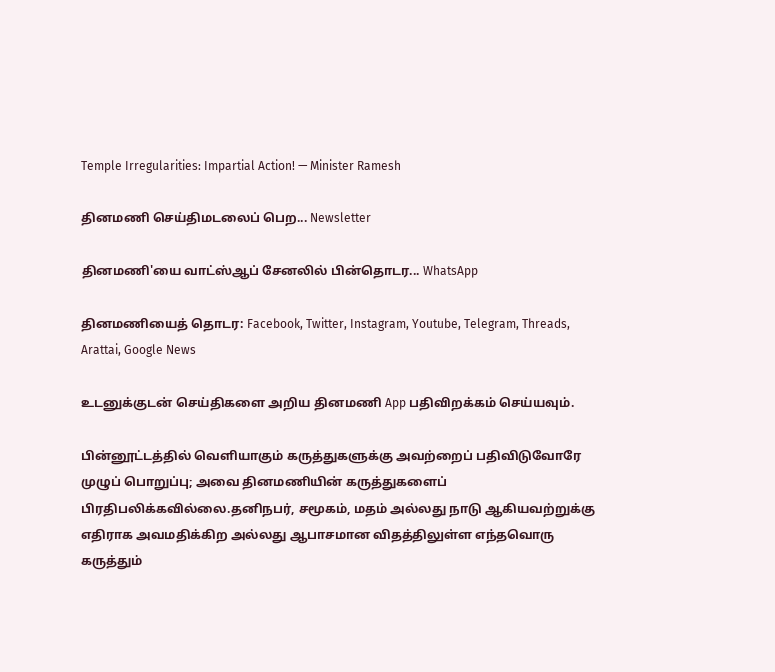Temple Irregularities: Impartial Action! — Minister Ramesh

தினமணி செய்திமடலைப் பெற... Newsletter

தினமணி'யை வாட்ஸ்ஆப் சேனலில் பின்தொடர... WhatsApp

தினமணியைத் தொடர: Facebook, Twitter, Instagram, Youtube, Telegram, Threads, Arattai, Google News

உடனுக்குடன் செய்திகளை அறிய தினமணி App பதிவிறக்கம் செய்யவும்.

பின்னூட்டத்தில் வெளியாகும் கருத்துகளுக்கு அவற்றைப் பதிவிடுவோரே முழுப் பொறுப்பு; அவை தினமணியின் கருத்துகளைப் பிரதிபலிக்கவில்லை.தனிநபர், சமூகம், மதம் அல்லது நாடு ஆகியவற்றுக்கு எதிராக அவமதிக்கிற அல்லது ஆபாசமான விதத்திலுள்ள எந்தவொரு கருத்தும்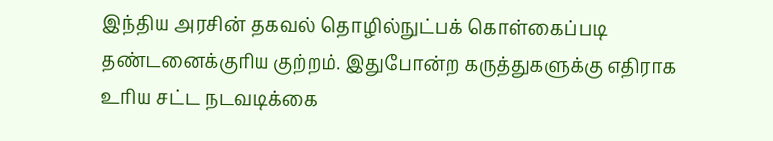இந்திய அரசின் தகவல் தொழில்நுட்பக் கொள்கைப்படி தண்டனைக்குரிய குற்றம். இதுபோன்ற கருத்துகளுக்கு எதிராக உரிய சட்ட நடவடிக்கை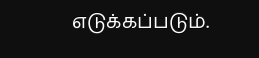எடுக்கப்படும்.